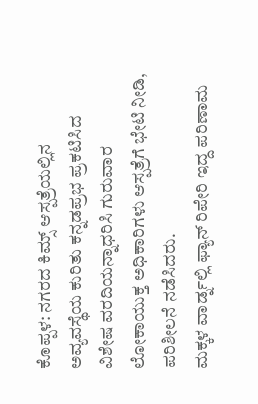ಕೊಪ್ಪಳ: ನಗರದ ಕಿಮ್ಸ್ ಆಸ್ಪತ್ರೆಯಲ್ಲಿನ ಅವ್ಯವಸ್ಥೆಯ ಕುರಿತು ಕನ್ನಡಪ್ರಭ ಪ್ರಕಟಿಸಿದ ವಿಶೇಷ ವರದಿಯನ್ನಾಧರಿಸಿ ಗುರುವಾರ ಲೋಕಾಯುಕ್ತ ಅಧಿಕಾರಿಗಳು ಆಸ್ಪತ್ರೆಗೆ ಭೇಟಿ ನೀಡಿ, ಪರಿಶೀಲನೆ ನಡೆಸಿದರು.
ಮಕ್ಕಳ ವಾರ್ಡ್ನಲ್ಲಿ ಫ್ಯಾನ್ ರಿಪೇರಿ ಇದ್ದ ಪರಿಣಾಮ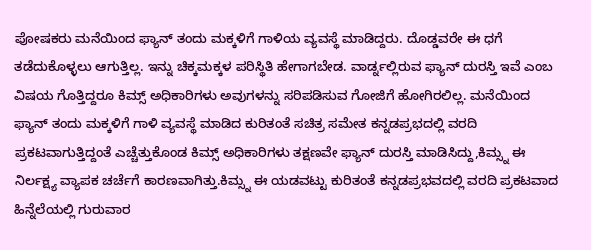ಪೋಷಕರು ಮನೆಯಿಂದ ಫ್ಯಾನ್ ತಂದು ಮಕ್ಕಳಿಗೆ ಗಾಳಿಯ ವ್ಯವಸ್ಥೆ ಮಾಡಿದ್ದರು. ದೊಡ್ಡವರೇ ಈ ಧಗೆ ತಡೆದುಕೊಳ್ಳಲು ಆಗುತ್ತಿಲ್ಲ. ಇನ್ನು ಚಿಕ್ಕಮಕ್ಕಳ ಪರಿಸ್ಥಿತಿ ಹೇಗಾಗಬೇಡ. ವಾರ್ಡ್ನಲ್ಲಿರುವ ಫ್ಯಾನ್ ದುರಸ್ತಿ ಇವೆ ಎಂಬ ವಿಷಯ ಗೊತ್ತಿದ್ದರೂ ಕಿಮ್ಸ್ ಅಧಿಕಾರಿಗಳು ಅವುಗಳನ್ನು ಸರಿಪಡಿಸುವ ಗೋಜಿಗೆ ಹೋಗಿರಲಿಲ್ಲ. ಮನೆಯಿಂದ ಫ್ಯಾನ್ ತಂದು ಮಕ್ಕಳಿಗೆ ಗಾಳಿ ವ್ಯವಸ್ಥೆ ಮಾಡಿದ ಕುರಿತಂತೆ ಸಚಿತ್ರ ಸಮೇತ ಕನ್ನಡಪ್ರಭದಲ್ಲಿ ವರದಿ ಪ್ರಕಟವಾಗುತ್ತಿದ್ದಂತೆ ಎಚ್ಚೆತ್ತುಕೊಂಡ ಕಿಮ್ಸ್ ಅಧಿಕಾರಿಗಳು ತಕ್ಷಣವೇ ಫ್ಯಾನ್ ದುರಸ್ತಿ ಮಾಡಿಸಿದ್ದು,ಕಿಮ್ಸ್ನ ಈ ನಿರ್ಲಕ್ಷ್ಯ ವ್ಯಾಪಕ ಚರ್ಚೆಗೆ ಕಾರಣವಾಗಿತ್ತು.ಕಿಮ್ಸ್ನ ಈ ಯಡವಟ್ಟು ಕುರಿತಂತೆ ಕನ್ನಡಪ್ರಭವದಲ್ಲಿ ವರದಿ ಪ್ರಕಟವಾದ ಹಿನ್ನೆಲೆಯಲ್ಲಿ ಗುರುವಾರ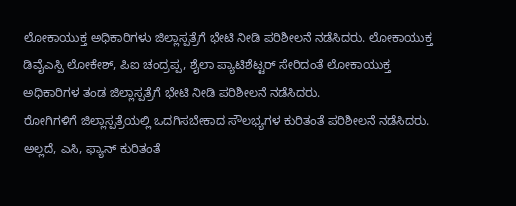ಲೋಕಾಯುಕ್ತ ಅಧಿಕಾರಿಗಳು ಜಿಲ್ಲಾಸ್ಪತ್ರೆಗೆ ಭೇಟಿ ನೀಡಿ ಪರಿಶೀಲನೆ ನಡೆಸಿದರು. ಲೋಕಾಯುಕ್ತ ಡಿವೈಎಸ್ಪಿ ಲೋಕೇಶ್, ಪಿಐ ಚಂದ್ರಪ್ಪ, ಶೈಲಾ ಪ್ಯಾಟಿಶೆಟ್ಟರ್ ಸೇರಿದಂತೆ ಲೋಕಾಯುಕ್ತ ಅಧಿಕಾರಿಗಳ ತಂಡ ಜಿಲ್ಲಾಸ್ಪತ್ರೆಗೆ ಭೇಟಿ ನೀಡಿ ಪರಿಶೀಲನೆ ನಡೆಸಿದರು.
ರೋಗಿಗಳಿಗೆ ಜಿಲ್ಲಾಸ್ಪತ್ರೆಯಲ್ಲಿ ಒದಗಿಸಬೇಕಾದ ಸೌಲಭ್ಯಗಳ ಕುರಿತಂತೆ ಪರಿಶೀಲನೆ ನಡೆಸಿದರು. ಅಲ್ಲದೆ, ಎಸಿ, ಫ್ಯಾನ್ ಕುರಿತಂತೆ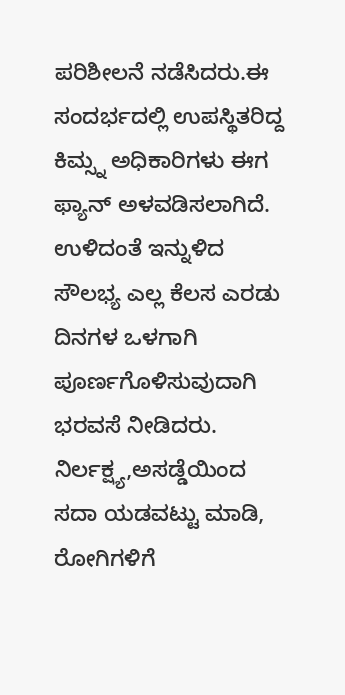ಪರಿಶೀಲನೆ ನಡೆಸಿದರು.ಈ ಸಂದರ್ಭದಲ್ಲಿ ಉಪಸ್ಥಿತರಿದ್ದ ಕಿಮ್ಸ್ನ ಅಧಿಕಾರಿಗಳು ಈಗ ಫ್ಯಾನ್ ಅಳವಡಿಸಲಾಗಿದೆ. ಉಳಿದಂತೆ ಇನ್ನುಳಿದ ಸೌಲಭ್ಯ ಎಲ್ಲ ಕೆಲಸ ಎರಡು ದಿನಗಳ ಒಳಗಾಗಿ ಪೂರ್ಣಗೊಳಿಸುವುದಾಗಿ ಭರವಸೆ ನೀಡಿದರು. ನಿರ್ಲಕ್ಷ್ಯ,ಅಸಡ್ಡೆಯಿಂದ ಸದಾ ಯಡವಟ್ಟು ಮಾಡಿ, ರೋಗಿಗಳಿಗೆ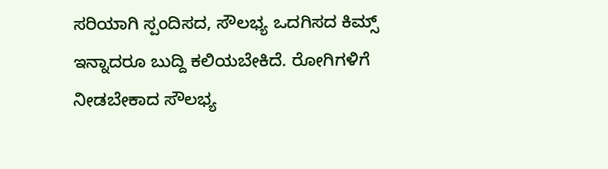ಸರಿಯಾಗಿ ಸ್ಪಂದಿಸದ, ಸೌಲಭ್ಯ ಒದಗಿಸದ ಕಿಮ್ಸ್ ಇನ್ನಾದರೂ ಬುದ್ದಿ ಕಲಿಯಬೇಕಿದೆ. ರೋಗಿಗಳಿಗೆ ನೀಡಬೇಕಾದ ಸೌಲಭ್ಯ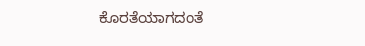ಕೊರತೆಯಾಗದಂತೆ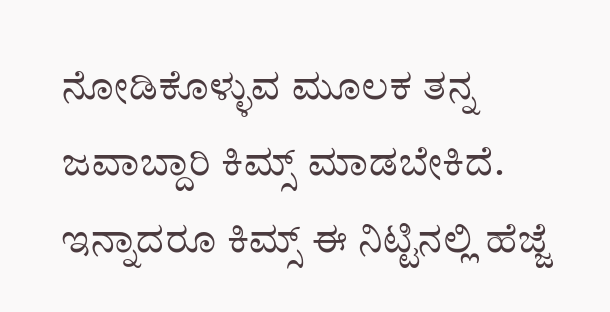ನೋಡಿಕೊಳ್ಳುವ ಮೂಲಕ ತನ್ನ ಜವಾಬ್ದಾರಿ ಕಿಮ್ಸ್ ಮಾಡಬೇಕಿದೆ. ಇನ್ನಾದರೂ ಕಿಮ್ಸ್ ಈ ನಿಟ್ಟಿನಲ್ಲಿ ಹೆಜ್ಜೆ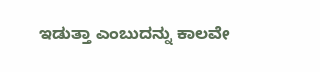ಇಡುತ್ತಾ ಎಂಬುದನ್ನು ಕಾಲವೇ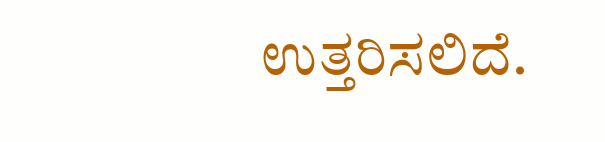ಉತ್ತರಿಸಲಿದೆ.